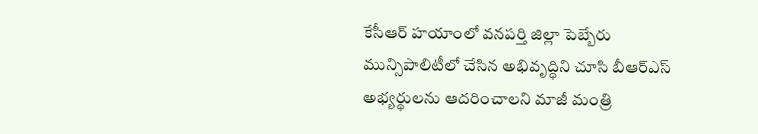కేసీఆర్ హయాంలో వనపర్తి జిల్లా పెబ్బేరు మున్సిపాలిటీలో చేసిన అభివృద్ధిని చూసి బీఆర్ఎస్ అభ్యర్థులను ఆదరించాలని మాజీ మంత్రి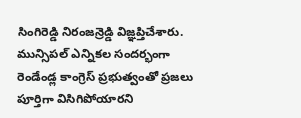సింగిరెడ్డి నిరంజన్రెడ్డి విజ్ఞప్తిచేశారు. మున్సిపల్ ఎన్నికల సందర్భంగా
రెండేండ్ల కాంగ్రెస్ ప్రభుత్వంతో ప్రజలు పూర్తిగా విసిగిపోయారని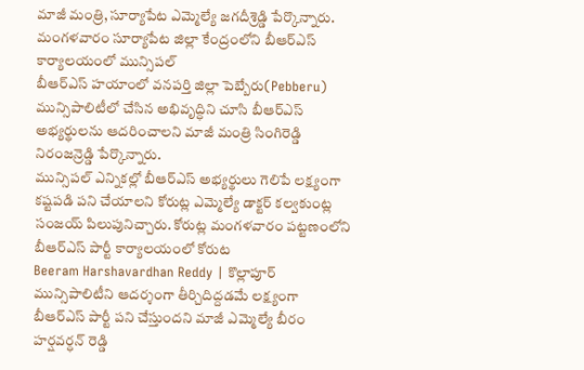మాజీ మంత్రి, సూర్యాపేట ఎమ్మెల్యే జగదీశ్రెడ్డి పేర్కొన్నారు. మంగళవారం సూర్యాపేట జిల్లా కేంద్రంలోని బీఆర్ఎస్ కార్యాలయంలో మున్సిపల్
బీఆర్ఎస్ హయాంలో వనపర్తి జిల్లా పెబ్బేరు(Pebberu) మున్సిపాలిటీలో చేసిన అభివృద్ధిని చూసి బీఆర్ఎస్ అభ్యర్థులను ఆదరించాలని మాజీ మంత్రి సింగిరెడ్డి నిరంజన్రెడ్డి పేర్కొన్నారు.
మున్సిపల్ ఎన్నికల్లో బీఆర్ఎస్ అభ్యర్థులు గెలిపే లక్ష్యంగా కష్టపడి పని చేయాలని కోరుట్ల ఎమ్మెల్యే డాక్టర్ కల్వకుంట్ల సంజయ్ పిలుపునిచ్చారు. కోరుట్ల మంగళవారం పట్టణంలోని బీఆర్ఎస్ పార్టీ కార్యాలయంలో కోరుట
Beeram Harshavardhan Reddy | కొల్లాపూర్ మున్సిపాలిటీని ఆదర్శంగా తీర్చిదిద్దడమే లక్ష్యంగా బీఆర్ఎస్ పార్టీ పని చేస్తుందని మాజీ ఎమ్మెల్యే బీరం హర్షవర్ధన్ రెడ్డి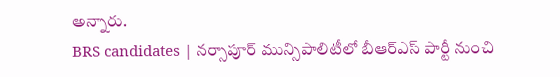అన్నారు.
BRS candidates | నర్సాపూర్ మున్సిపాలిటీలో బీఆర్ఎస్ పార్టీ నుంచి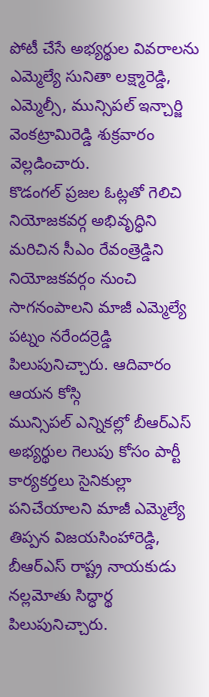పోటీ చేసే అభ్యర్థుల వివరాలను ఎమ్మెల్యే సునితా లక్ష్మారెడ్డి, ఎమ్మెల్సీ, మున్సిపల్ ఇన్చార్జి వెంకట్రామిరెడ్డి శుక్రవారం వెల్లడించారు.
కొడంగల్ ప్రజల ఓట్లతో గెలిచి నియోజకవర్గ అభివృద్ధిని మరిచిన సీఎం రేవంత్రెడ్డిని నియోజకవర్గం నుంచి సాగనంపాలని మాజీ ఎమ్మెల్యే పట్నం నరేందర్రెడ్డి పిలుపునిచ్చారు. ఆదివారం ఆయన కోస్గి
మున్సిపల్ ఎన్నికల్లో బీఆర్ఎస్ అభ్యర్థుల గెలుపు కోసం పార్టీ కార్యకర్తలు సైనికుల్లా పనిచేయాలని మాజీ ఎమ్మెల్యే తిప్పన విజయసింహారెడ్డి, బీఆర్ఎస్ రాష్ట్ర నాయకుడు నల్లమోతు సిద్ధార్థ పిలుపునిచ్చారు.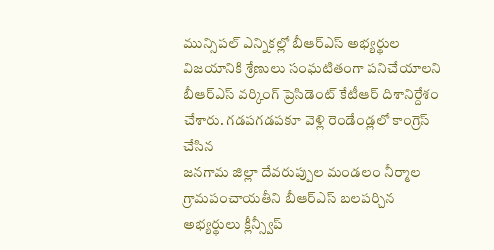మున్సిపల్ ఎన్నికల్లో బీఆర్ఎస్ అభ్యర్థుల విజయానికి శ్రేణులు సంఘటితంగా పనిచేయాలని బీఆర్ఎస్ వర్కింగ్ ప్రెసిడెంట్ కేటీఆర్ దిశానిర్దేశం చేశారు. గడపగడపకూ వెళ్లి రెండేండ్లలో కాంగ్రెస్ చేసిన
జనగామ జిల్లా దేవరుప్పుల మండలం నీర్మాల గ్రామపంచాయతీని బీఆర్ఎస్ బలపర్చిన అభ్యర్థులు క్లీన్స్వీప్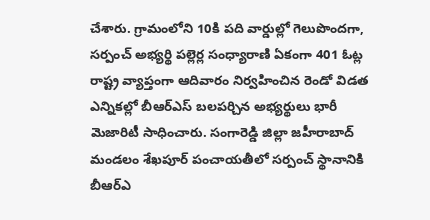చేశారు. గ్రామంలోని 10కి పది వార్డుల్లో గెలుపొందగా, సర్పంచ్ అభ్యర్థి పల్లెర్ల సంధ్యారాణి ఏకంగా 401 ఓట్ల
రాష్ట్ర వ్యాప్తంగా ఆదివారం నిర్వహించిన రెండో విడత ఎన్నికల్లో బీఆర్ఎస్ బలపర్చిన అభ్యర్థులు భారీ మెజారిటీ సాధించారు. సంగారెడ్డి జిల్లా జహీరాబాద్ మండలం శేఖపూర్ పంచాయతీలో సర్పంచ్ స్థానానికి బీఆర్ఎ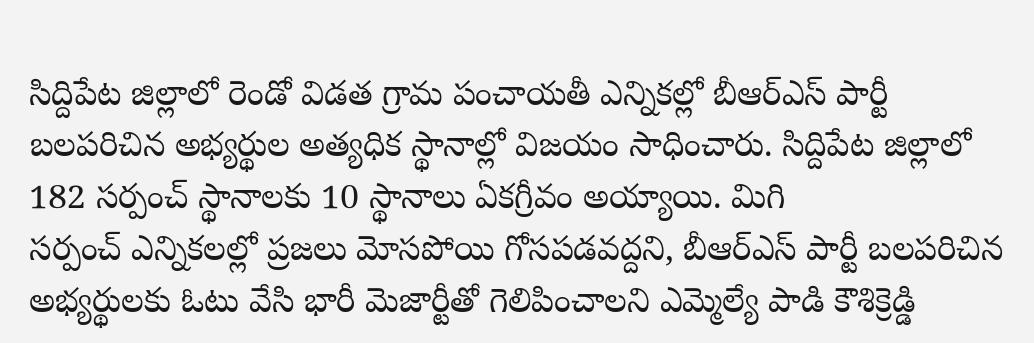సిద్దిపేట జిల్లాలో రెండో విడత గ్రామ పంచాయతీ ఎన్నికల్లో బీఆర్ఎస్ పార్టీ బలపరిచిన అభ్యర్థుల అత్యధిక స్థానాల్లో విజయం సాధించారు. సిద్దిపేట జిల్లాలో 182 సర్పంచ్ స్థానాలకు 10 స్థానాలు ఏకగ్రీవం అయ్యాయి. మిగి
సర్పంచ్ ఎన్నికలల్లో ప్రజలు మోసపోయి గోసపడవద్దని, బీఆర్ఎస్ పార్టీ బలపరిచిన అభ్యర్థులకు ఓటు వేసి భారీ మెజార్టీతో గెలిపించాలని ఎమ్మెల్యే పాడి కౌశిక్రెడ్డి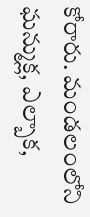కోరారు. మండలంలోని ఘన్ముక్ల, ఎల్బాక,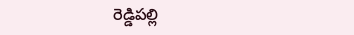రెడ్డిపల్లి